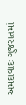અમદાવાદઃ ગુજરાતમાં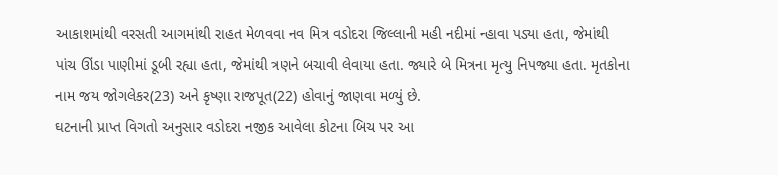આકાશમાંથી વરસતી આગમાંથી રાહત મેળવવા નવ મિત્ર વડોદરા જિલ્લાની મહી નદીમાં ન્હાવા પડ્યા હતા, જેમાંથી પાંચ ઊંડા પાણીમાં ડૂબી રહ્યા હતા, જેમાંથી ત્રણને બચાવી લેવાયા હતા. જ્યારે બે મિત્રના મૃત્યુ નિપજ્યા હતા. મૃતકોના નામ જય જોગલેકર(23) અને કૃષ્ણા રાજપૂત(22) હોવાનું જાણવા મળ્યું છે.
ઘટનાની પ્રાપ્ત વિગતો અનુસાર વડોદરા નજીક આવેલા કોટના બિચ પર આ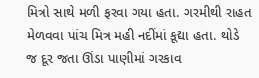મિત્રો સાથે મળી ફરવા ગયા હતા. ગરમીથી રાહત મેળવવા પાંચ મિત્ર મહી નદીંમાં કૂદ્યા હતા. થોડે જ દૂર જતા ઊંડા પાણીમાં ગરકાવ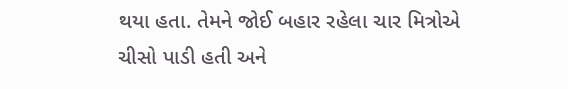થયા હતા. તેમને જોઈ બહાર રહેલા ચાર મિત્રોએ ચીસો પાડી હતી અને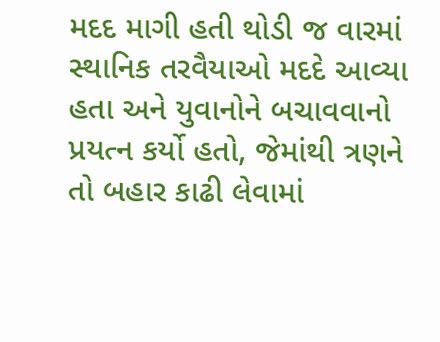મદદ માગી હતી થોડી જ વારમાં સ્થાનિક તરવૈયાઓ મદદે આવ્યા હતા અને યુવાનોને બચાવવાનો પ્રયત્ન કર્યો હતો, જેમાંથી ત્રણને તો બહાર કાઢી લેવામાં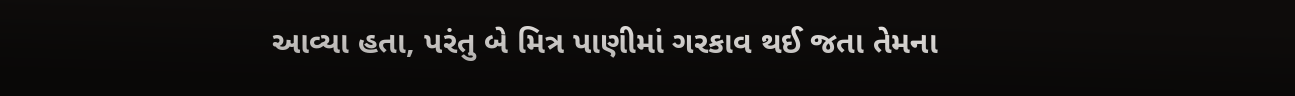આવ્યા હતા, પરંતુ બે મિત્ર પાણીમાં ગરકાવ થઈ જતા તેમના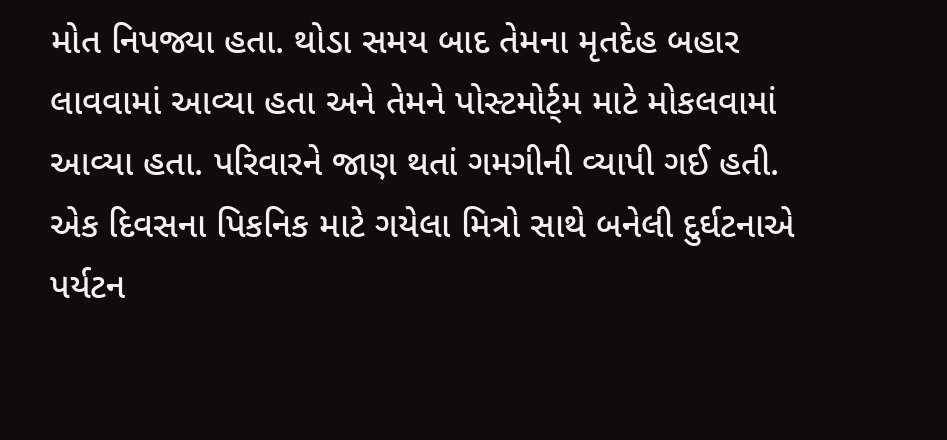મોત નિપજ્યા હતા. થોડા સમય બાદ તેમના મૃતદેહ બહાર લાવવામાં આવ્યા હતા અને તેમને પોસ્ટમોર્ટ્મ માટે મોકલવામાં આવ્યા હતા. પરિવારને જાણ થતાં ગમગીની વ્યાપી ગઈ હતી.
એક દિવસના પિકનિક માટે ગયેલા મિત્રો સાથે બનેલી દુર્ઘટનાએ પર્યટન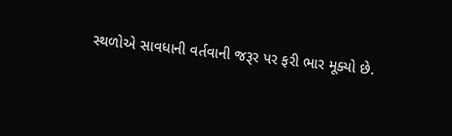સ્થળોએ સાવધાની વર્તવાની જરૂર પર ફરી ભાર મૂક્યો છે.